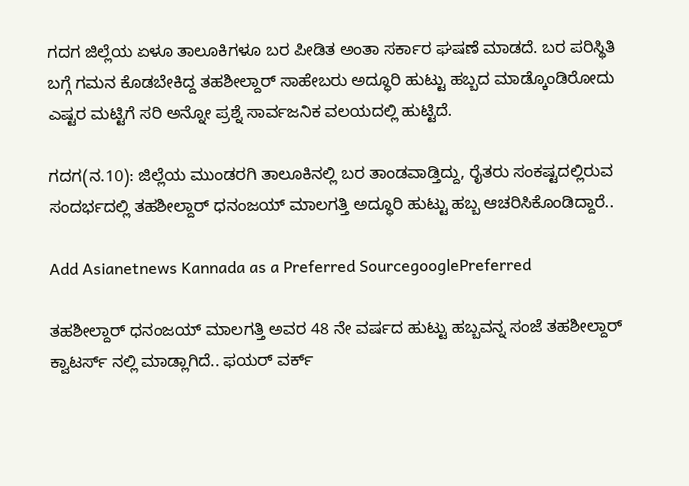ಗದಗ ಜಿಲ್ಲೆಯ ಏಳೂ ತಾಲೂಕಿಗಳೂ ಬರ ಪೀಡಿತ ಅಂತಾ ಸರ್ಕಾರ ಘಷಣೆ ಮಾಡದೆ. ಬರ ಪರಿಸ್ಥಿತಿ ಬಗ್ಗೆ ಗಮನ ಕೊಡಬೇಕಿದ್ದ ತಹಶೀಲ್ದಾರ್ ಸಾಹೇಬರು ಅದ್ಧೂರಿ ಹುಟ್ಟು ಹಬ್ಬದ ಮಾಡ್ಕೊಂಡಿರೋದು ಎಷ್ಟರ ಮಟ್ಟಿಗೆ ಸರಿ ಅನ್ನೋ ಪ್ರಶ್ನೆ ಸಾರ್ವಜನಿಕ ವಲಯದಲ್ಲಿ ಹುಟ್ಟಿದೆ.

ಗದಗ(ನ.10): ಜಿಲ್ಲೆಯ ಮುಂಡರಗಿ ತಾಲೂಕಿನಲ್ಲಿ ಬರ ತಾಂಡವಾಡ್ತಿದ್ದು, ರೈತರು ಸಂಕಷ್ಟದಲ್ಲಿರುವ ಸಂದರ್ಭದಲ್ಲಿ ತಹಶೀಲ್ದಾರ್ ಧನಂಜಯ್ ಮಾಲಗತ್ತಿ ಅದ್ಧೂರಿ ಹುಟ್ಟು ಹಬ್ಬ ಆಚರಿಸಿಕೊಂಡಿದ್ದಾರೆ..

Add Asianetnews Kannada as a Preferred SourcegooglePreferred

ತಹಶೀಲ್ದಾರ್ ಧನಂಜಯ್ ಮಾಲಗತ್ತಿ ಅವರ 48 ನೇ ವರ್ಷದ ಹುಟ್ಟು ಹಬ್ಬವನ್ನ ಸಂಜೆ ತಹಶೀಲ್ದಾರ್ ಕ್ವಾಟರ್ಸ್ ನಲ್ಲಿ ಮಾಡ್ಲಾಗಿದೆ.. ಫಯರ್ ವರ್ಕ್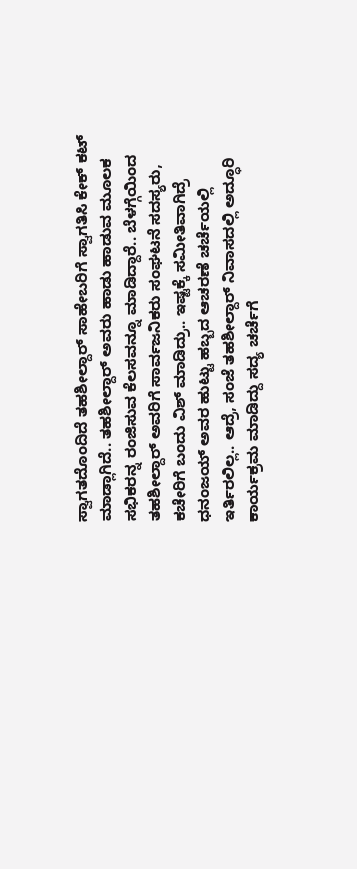ಸ್ವಾಗತದೊಂದಿದೆ ತಹಶೀಲ್ದಾರ್ ಸಾಹೇಬರಿಗೆ ಸ್ವಾಗತಿಸಿ ಕೇಕ್ ಕಟ್ ಮಾಡ್ಲಾಗಿದೆ.. ತಹಶೀಲ್ದಾರ್ ಅವರು ಹಾಡು ಹಾಡುವ ಮೂಲಕ ಸಭಿಕರನ್ನ ರಂಜಿಸುವ ಕೆಲಸವನ್ನೂ ಮಾಡಿದ್ದಾರೆ.. ಬೆಳಗ್ಗೆಯಿಂದ ತಹಶೀಲ್ದಾರ್ ಅವರಿಗೆ ಸಾರ್ವಜನಿಕರು ಸಂಘಟನೆ ಸದಸ್ಯರು, ಕಚೇರಿಗೆ ಬಂದು ವಿಶ್ ಮಾಡಿದ್ರು.. ಇಷ್ಟಕ್ಕೆ ಸಮೀತಿವಾಗಿದ್ರೆ ಧನಂಜಯ್ ಅವರ ಹುಟ್ಟು ಹಬ್ಬದ ಆಚರಣೆ ಚರ್ಚೆಯಲ್ಲಿ ಇರ್ತಿರಲಿಲ್ಲ.. ಆದ್ರೆ, ಸಂಜೆ ತಹಶೀಲ್ದಾರ್ ನಿವಾಸದಲ್ಲಿ ಅದ್ಧೂರಿ ಕಾರ್ಯಕ್ರಮ ಮಾಡಿದ್ದು ಸದ್ಯ ಚರ್ಚೆಗೆ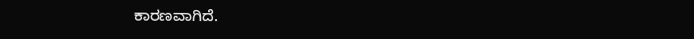ಕಾರಣವಾಗಿದೆ.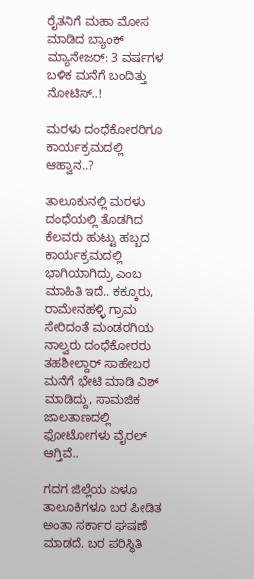ರೈತನಿಗೆ ಮಹಾ ಮೋಸ ಮಾಡಿದ ಬ್ಯಾಂಕ್ ಮ್ಯಾನೇಜರ್: 3 ವರ್ಷಗಳ ಬಳಿಕ ಮನೆಗೆ ಬಂದಿತ್ತು ನೋಟಿಸ್..!

ಮರಳು ದಂಧೆಕೋರರಿಗೂ ಕಾರ್ಯಕ್ರಮದಲ್ಲಿ ಆಹ್ವಾನ..?

ತಾಲೂಕುನಲ್ಲಿ ಮರಳು ದಂಧೆಯಲ್ಲಿ‌ ತೊಡಗಿದ ಕೆಲವರು ಹುಟ್ಟು ಹಬ್ಬದ ಕಾರ್ಯಕ್ರಮದಲ್ಲಿ ಭಾಗಿಯಾಗಿದ್ರು ಎಂಬ ಮಾಹಿತಿ ಇದೆ.. ಕಕ್ಕೂರು, ರಾಮೇನಹಳ್ಳಿ ಗ್ರಾಮ ಸೇರಿದಂತೆ ಮಂಡರಗಿಯ ನಾಲ್ವರು ದಂಧೆಕೋರರು ತಹಶೀಲ್ದಾರ್ ಸಾಹೇಬರ ಮನೆಗೆ ಭೇಟಿ ಮಾಡಿ ವಿಶ್ ಮಾಡಿದ್ದು, ಸಾಮಜಿಕ ಜಾಲತಾಣದಲ್ಲಿ ಫೋಟೋಗಳು ವೈರಲ್ ಆಗ್ತಿವೆ..

ಗದಗ ಜಿಲ್ಲೆಯ ಏಳೂ ತಾಲೂಕಿಗಳೂ ಬರ ಪೀಡಿತ ಅಂತಾ ಸರ್ಕಾರ ಘಷಣೆ ಮಾಡದೆ. ಬರ ಪರಿಸ್ಥಿತಿ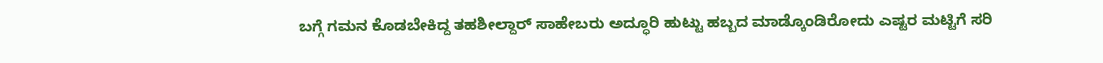ಬಗ್ಗೆ ಗಮನ ಕೊಡಬೇಕಿದ್ದ ತಹಶೀಲ್ದಾರ್ ಸಾಹೇಬರು ಅದ್ಧೂರಿ ಹುಟ್ಟು ಹಬ್ಬದ ಮಾಡ್ಕೊಂಡಿರೋದು ಎಷ್ಟರ ಮಟ್ಟಿಗೆ ಸರಿ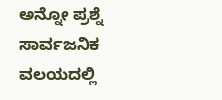ಅನ್ನೋ ಪ್ರಶ್ನೆ ಸಾರ್ವಜನಿಕ ವಲಯದಲ್ಲಿ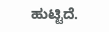ಹುಟ್ಟಿದೆ.